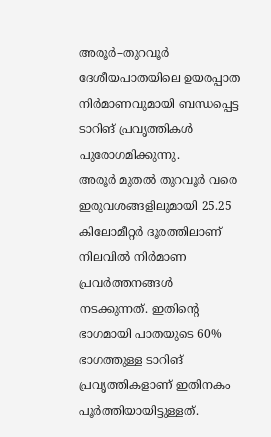അരൂർ–തുറവൂർ ദേശീയപാതയിലെ ഉയരപ്പാത നിർമാണവുമായി ബന്ധപ്പെട്ട ടാറിങ് പ്രവൃത്തികൾ പുരോഗമിക്കുന്നു.
അരൂർ മുതൽ തുറവൂർ വരെ ഇരുവശങ്ങളിലുമായി 25.25 കിലോമീറ്റർ ദൂരത്തിലാണ് നിലവിൽ നിർമാണ പ്രവർത്തനങ്ങൾ നടക്കുന്നത്. ഇതിന്റെ ഭാഗമായി പാതയുടെ 60% ഭാഗത്തുള്ള ടാറിങ് പ്രവൃത്തികളാണ് ഇതിനകം പൂർത്തിയായിട്ടുള്ളത്.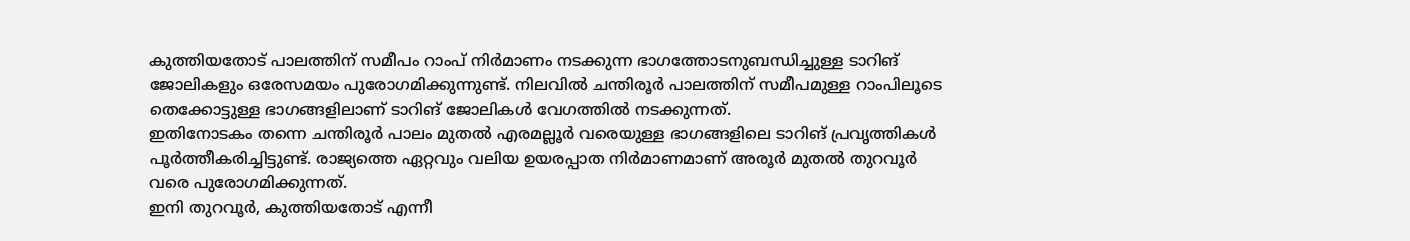കുത്തിയതോട് പാലത്തിന് സമീപം റാംപ് നിർമാണം നടക്കുന്ന ഭാഗത്തോടനുബന്ധിച്ചുള്ള ടാറിങ് ജോലികളും ഒരേസമയം പുരോഗമിക്കുന്നുണ്ട്. നിലവിൽ ചന്തിരൂർ പാലത്തിന് സമീപമുള്ള റാംപിലൂടെ തെക്കോട്ടുള്ള ഭാഗങ്ങളിലാണ് ടാറിങ് ജോലികൾ വേഗത്തിൽ നടക്കുന്നത്.
ഇതിനോടകം തന്നെ ചന്തിരൂർ പാലം മുതൽ എരമല്ലൂർ വരെയുള്ള ഭാഗങ്ങളിലെ ടാറിങ് പ്രവൃത്തികൾ പൂർത്തീകരിച്ചിട്ടുണ്ട്. രാജ്യത്തെ ഏറ്റവും വലിയ ഉയരപ്പാത നിർമാണമാണ് അരൂർ മുതൽ തുറവൂർ വരെ പുരോഗമിക്കുന്നത്.
ഇനി തുറവൂർ, കുത്തിയതോട് എന്നീ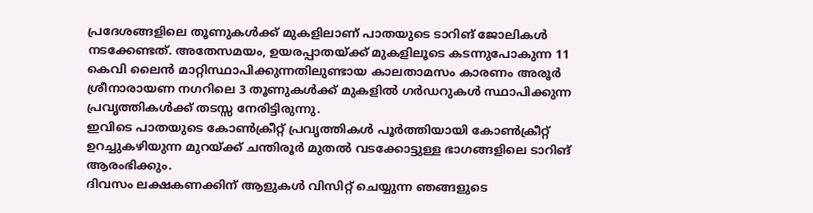പ്രദേശങ്ങളിലെ തൂണുകൾക്ക് മുകളിലാണ് പാതയുടെ ടാറിങ് ജോലികൾ നടക്കേണ്ടത്. അതേസമയം, ഉയരപ്പാതയ്ക്ക് മുകളിലൂടെ കടന്നുപോകുന്ന 11 കെവി ലൈൻ മാറ്റിസ്ഥാപിക്കുന്നതിലുണ്ടായ കാലതാമസം കാരണം അരൂർ ശ്രീനാരായണ നഗറിലെ 3 തൂണുകൾക്ക് മുകളിൽ ഗർഡറുകൾ സ്ഥാപിക്കുന്ന പ്രവൃത്തികൾക്ക് തടസ്സ നേരിട്ടിരുന്നു.
ഇവിടെ പാതയുടെ കോൺക്രീറ്റ് പ്രവൃത്തികൾ പൂർത്തിയായി കോൺക്രീറ്റ് ഉറച്ചുകഴിയുന്ന മുറയ്ക്ക് ചന്തിരൂർ മുതൽ വടക്കോട്ടുള്ള ഭാഗങ്ങളിലെ ടാറിങ് ആരംഭിക്കും.
ദിവസം ലക്ഷകണക്കിന് ആളുകൾ വിസിറ്റ് ചെയ്യുന്ന ഞങ്ങളുടെ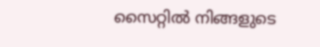സൈറ്റിൽ നിങ്ങളുടെ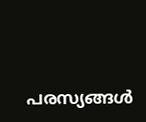പരസ്യങ്ങൾ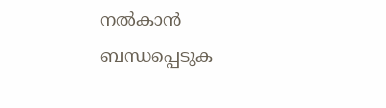നൽകാൻ ബന്ധപ്പെടുക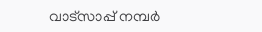വാട്സാപ്പ് നമ്പർ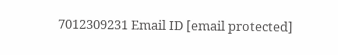7012309231 Email ID [email protected]